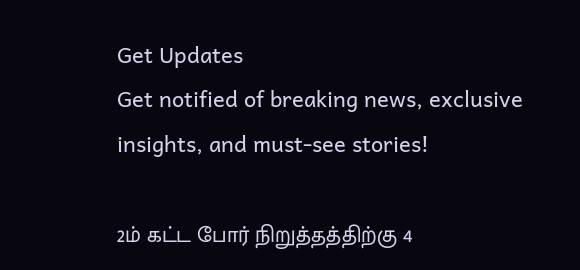Get Updates
Get notified of breaking news, exclusive insights, and must-see stories!

2ம் கட்ட போர் நிறுத்தத்திற்கு 4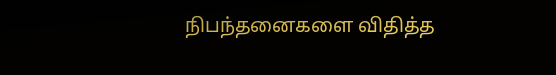நிபந்தனைகளை விதித்த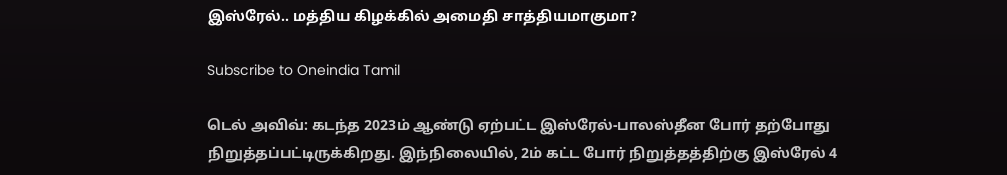இஸ்ரேல்.. மத்திய கிழக்கில் அமைதி சாத்தியமாகுமா?

Subscribe to Oneindia Tamil

டெல் அவிவ்: கடந்த 2023ம் ஆண்டு ஏற்பட்ட இஸ்ரேல்-பாலஸ்தீன போர் தற்போது நிறுத்தப்பட்டிருக்கிறது. இந்நிலையில், 2ம் கட்ட போர் நிறுத்தத்திற்கு இஸ்ரேல் 4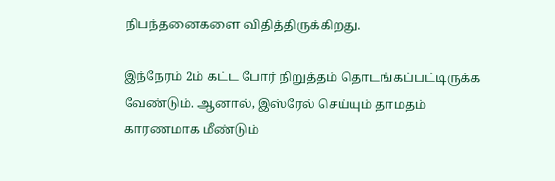நிபந்தனைகளை விதித்திருக்கிறது.

இந்நேரம் 2ம் கட்ட போர் நிறுத்தம் தொடங்கப்பட்டிருக்க வேண்டும். ஆனால், இஸ்ரேல் செய்யும் தாமதம் காரணமாக மீண்டும்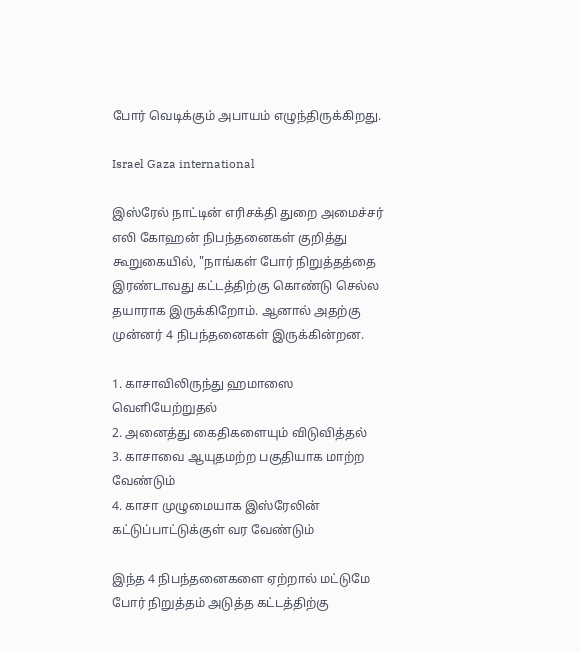போர் வெடிக்கும் அபாயம் எழுந்திருக்கிறது.

Israel Gaza international

இஸ்ரேல் நாட்டின் எரிசக்தி துறை அமைச்சர் எலி கோஹன் நிபந்தனைகள் குறித்து கூறுகையில், "நாங்கள் போர் நிறுத்தத்தை இரண்டாவது கட்டத்திற்கு கொண்டு செல்ல தயாராக இருக்கிறோம். ஆனால் அதற்கு முன்னர் 4 நிபந்தனைகள் இருக்கின்றன.

1. காசாவிலிருந்து ஹமாஸை வெளியேற்றுதல்
2. அனைத்து கைதிகளையும் விடுவித்தல்
3. காசாவை ஆயுதமற்ற பகுதியாக மாற்ற வேண்டும்
4. காசா முழுமையாக இஸ்ரேலின் கட்டுப்பாட்டுக்குள் வர வேண்டும்

இந்த 4 நிபந்தனைகளை ஏற்றால் மட்டுமே போர் நிறுத்தம் அடுத்த கட்டத்திற்கு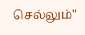செல்லும்"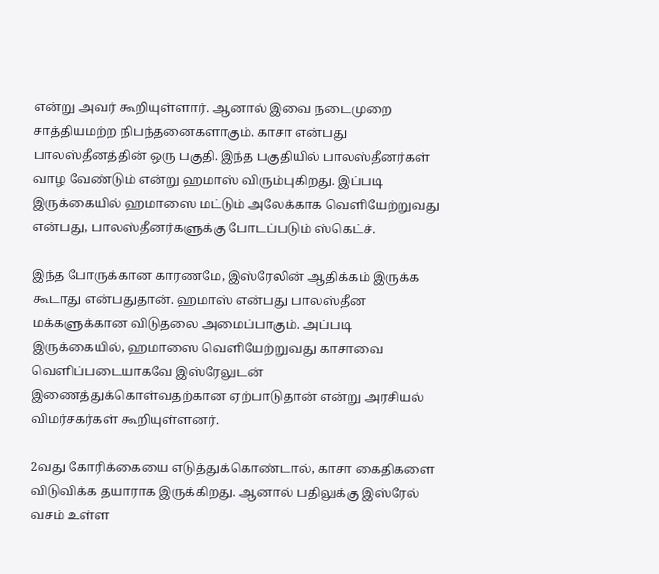என்று அவர் கூறியுள்ளார். ஆனால் இவை நடைமுறை சாத்தியமற்ற நிபந்தனைகளாகும். காசா என்பது பாலஸ்தீனத்தின் ஒரு பகுதி. இந்த பகுதியில் பாலஸ்தீனர்கள் வாழ வேண்டும் என்று ஹமாஸ் விரும்புகிறது. இப்படி இருக்கையில் ஹமாஸை மட்டும் அலேக்காக வெளியேற்றுவது என்பது, பாலஸ்தீனர்களுக்கு போடப்படும் ஸ்கெட்ச்.

இந்த போருக்கான காரணமே, இஸ்ரேலின் ஆதிக்கம் இருக்க கூடாது என்பதுதான். ஹமாஸ் என்பது பாலஸ்தீன மக்களுக்கான விடுதலை அமைப்பாகும். அப்படி இருக்கையில், ஹமாஸை வெளியேற்றுவது காசாவை வெளிப்படையாகவே இஸ்ரேலுடன் இணைத்துக்கொள்வதற்கான ஏற்பாடுதான் என்று அரசியல் விமர்சகர்கள் கூறியுள்ளனர்.

2வது கோரிக்கையை எடுத்துக்கொண்டால், காசா கைதிகளை விடுவிக்க தயாராக இருக்கிறது. ஆனால் பதிலுக்கு இஸ்ரேல் வசம் உள்ள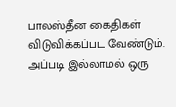பாலஸ்தீன கைதிகள் விடுவிக்கப்பட வேண்டும். அப்படி இல்லாமல் ஒரு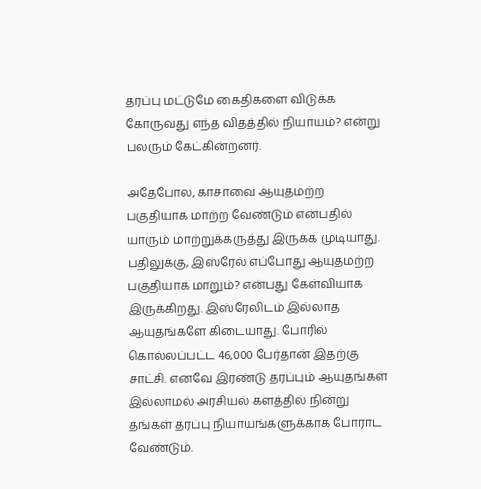தரப்பு மட்டுமே கைதிகளை விடுக்க கோருவது எந்த விதத்தில் நியாயம்? என்று பலரும் கேட்கின்றனர்.

அதேபோல, காசாவை ஆயுதமற்ற பகுதியாக மாற்ற வேண்டும் என்பதில் யாரும் மாற்றுக்கருத்து இருக்க முடியாது. பதிலுக்கு, இஸ்ரேல் எப்போது ஆயுதமற்ற பகுதியாக மாறும்? என்பது கேள்வியாக இருக்கிறது. இஸ்ரேலிடம் இல்லாத ஆயுதங்களே கிடையாது. போரில் கொல்லப்பட்ட 46,000 பேர்தான் இதற்கு சாட்சி. எனவே இரண்டு தரப்பும் ஆயுதங்கள் இல்லாமல் அரசியல் களத்தில் நின்று தங்கள் தரப்பு நியாயங்களுக்காக போராட வேண்டும்.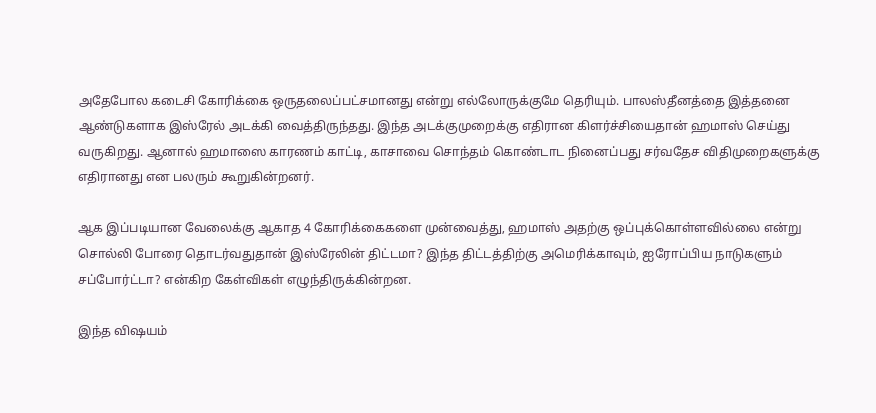அதேபோல கடைசி கோரிக்கை ஒருதலைப்பட்சமானது என்று எல்லோருக்குமே தெரியும். பாலஸ்தீனத்தை இத்தனை ஆண்டுகளாக இஸ்ரேல் அடக்கி வைத்திருந்தது. இந்த அடக்குமுறைக்கு எதிரான கிளர்ச்சியைதான் ஹமாஸ் செய்து வருகிறது. ஆனால் ஹமாஸை காரணம் காட்டி, காசாவை சொந்தம் கொண்டாட நினைப்பது சர்வதேச விதிமுறைகளுக்கு எதிரானது என பலரும் கூறுகின்றனர்.

ஆக இப்படியான வேலைக்கு ஆகாத 4 கோரிக்கைகளை முன்வைத்து, ஹமாஸ் அதற்கு ஒப்புக்கொள்ளவில்லை என்று சொல்லி போரை தொடர்வதுதான் இஸ்ரேலின் திட்டமா? இந்த திட்டத்திற்கு அமெரிக்காவும், ஐரோப்பிய நாடுகளும் சப்போர்ட்டா? என்கிற கேள்விகள் எழுந்திருக்கின்றன.

இந்த விஷயம்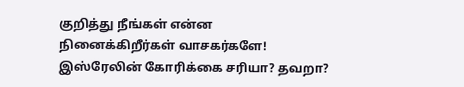குறித்து நீங்கள் என்ன நினைக்கிறீர்கள் வாசகர்களே! இஸ்ரேலின் கோரிக்கை சரியா? தவறா?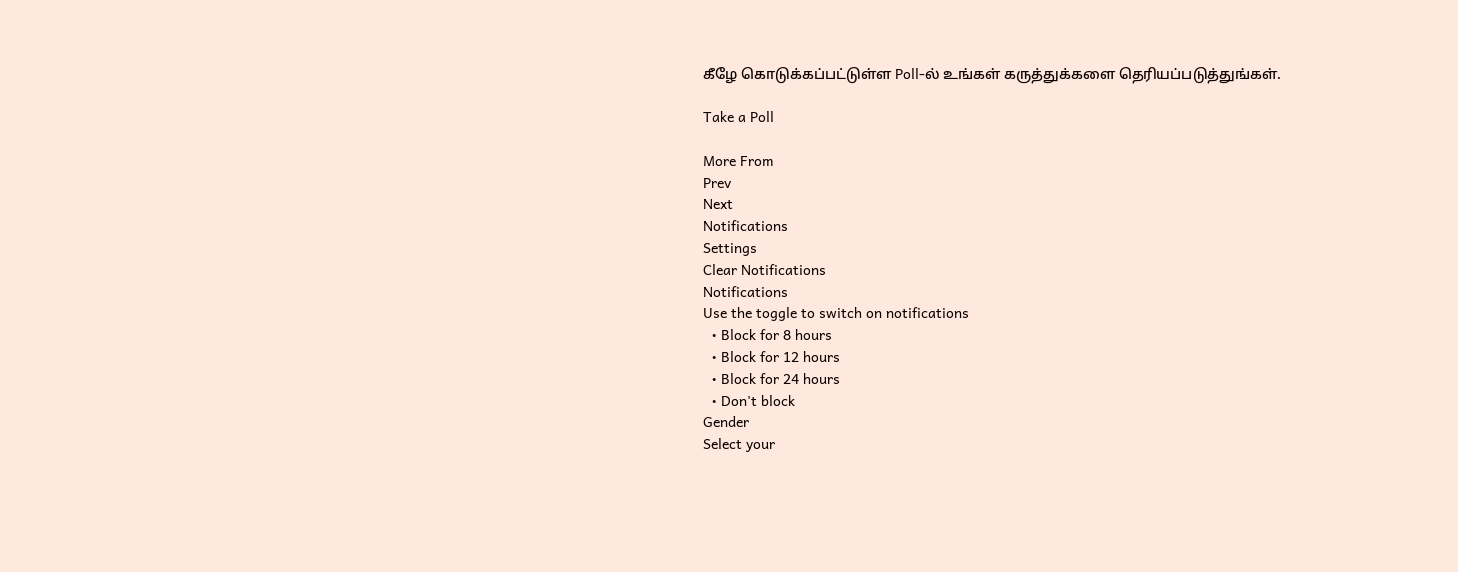கீழே கொடுக்கப்பட்டுள்ள Poll-ல் உங்கள் கருத்துக்களை தெரியப்படுத்துங்கள்.

Take a Poll

More From
Prev
Next
Notifications
Settings
Clear Notifications
Notifications
Use the toggle to switch on notifications
  • Block for 8 hours
  • Block for 12 hours
  • Block for 24 hours
  • Don't block
Gender
Select your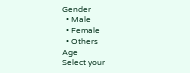Gender
  • Male
  • Female
  • Others
Age
Select your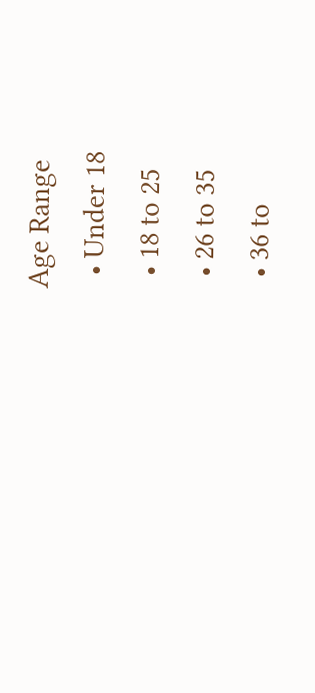Age Range
  • Under 18
  • 18 to 25
  • 26 to 35
  • 36 to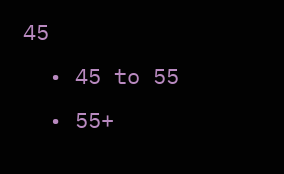45
  • 45 to 55
  • 55+